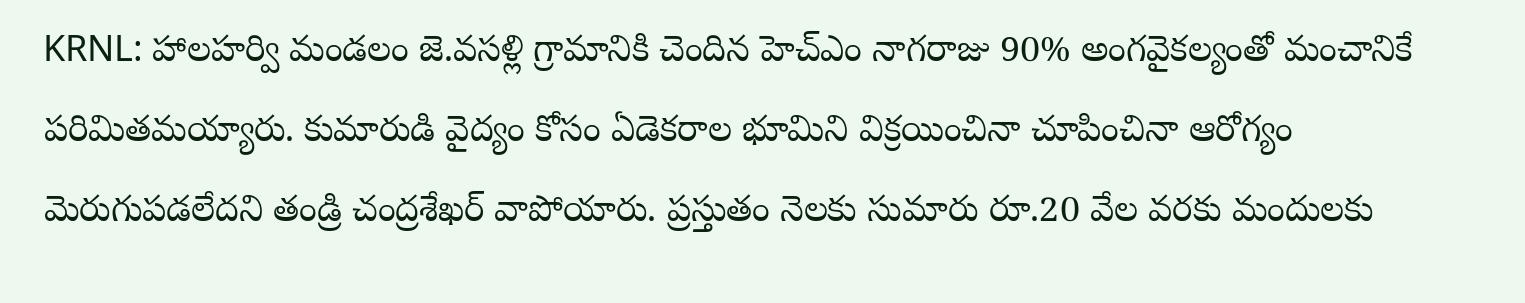KRNL: హాలహర్వి మండలం జె.వసళ్లి గ్రామానికి చెందిన హెచ్ఎం నాగరాజు 90% అంగవైకల్యంతో మంచానికే పరిమితమయ్యారు. కుమారుడి వైద్యం కోసం ఏడెకరాల భూమిని విక్రయించినా చూపించినా ఆరోగ్యం మెరుగుపడలేదని తండ్రి చంద్రశేఖర్ వాపోయారు. ప్రస్తుతం నెలకు సుమారు రూ.20 వేల వరకు మందులకు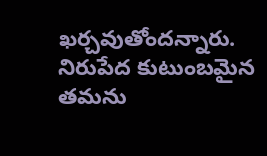ఖర్చవుతోందన్నారు. నిరుపేద కుటుంబమైన తమను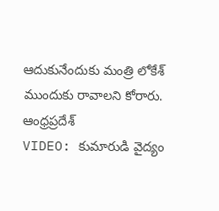ఆదుకునేందుకు మంత్రి లోకేశ్ ముందుకు రావాలని కోరారు.
ఆంధ్రప్రదేశ్
VIDEO: కుమారుడి వైద్యం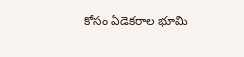కోసం ఏడెకరాల భూమి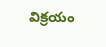విక్రయం